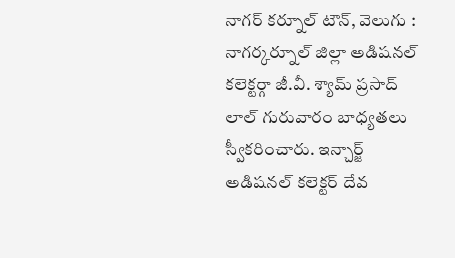నాగర్ కర్నూల్ టౌన్, వెలుగు : నాగర్కర్నూల్ జిల్లా అడిషనల్ కలెక్టర్గా జీ.వీ. శ్యామ్ ప్రసాద్ లాల్ గురువారం బాధ్యతలు స్వీకరించారు. ఇన్చార్జ్ అడిషనల్ కలెక్టర్ దేవ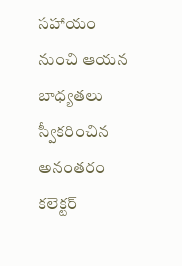సహాయం నుంచి ఆయన బాధ్యతలు స్వీకరించిన అనంతరం కలెక్టర్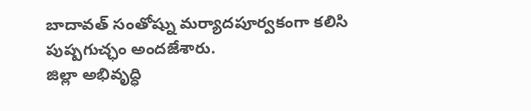బాదావత్ సంతోష్ను మర్యాదపూర్వకంగా కలిసి పుష్పగుచ్ఛం అందజేశారు.
జిల్లా అభివృద్ధి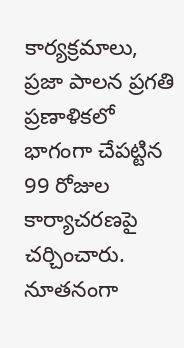కార్యక్రమాలు, ప్రజా పాలన ప్రగతి ప్రణాళికలో భాగంగా చేపట్టిన 99 రోజుల కార్యాచరణపై చర్చించారు. నూతనంగా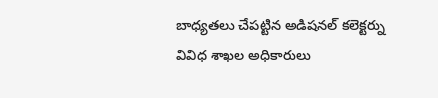బాధ్యతలు చేపట్టిన అడిషనల్ కలెక్టర్ను వివిధ శాఖల అధికారులు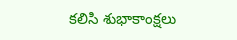కలిసి శుభాకాంక్షలు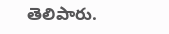తెలిపారు.